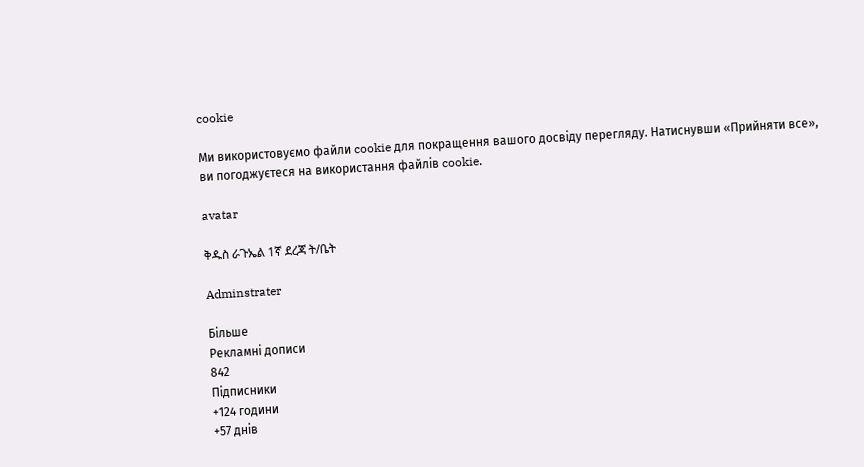cookie

Ми використовуємо файли cookie для покращення вашого досвіду перегляду. Натиснувши «Прийняти все», ви погоджуєтеся на використання файлів cookie.

avatar

ቅዱስ ራጉኤል 1ኛ ደረጃ ት/ቤት

Adminstrater

Більше
Рекламні дописи
842
Підписники
+124 години
+57 днів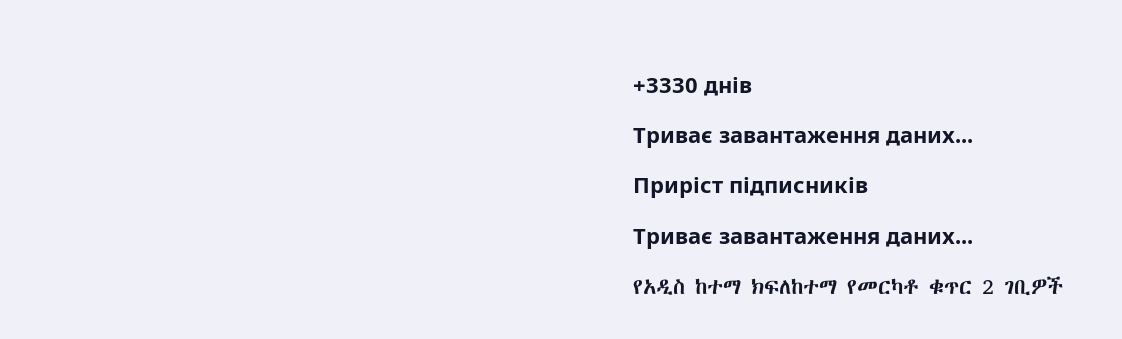+3330 днів

Триває завантаження даних...

Приріст підписників

Триває завантаження даних...

የአዲስ ከተማ ክፍለከተማ የመርካቶ ቁጥር 2 ገቢዎች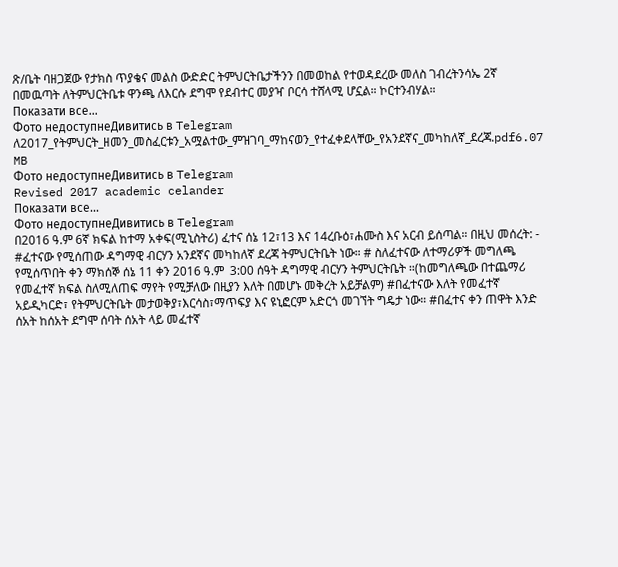ጽ/ቤት ባዘጋጀው የታክስ ጥያቄና መልስ ውድድር ትምህርትቤታችንን በመወከል የተወዳደረው መለስ ገብረትንሳኤ 2ኛ በመዉጣት ለትምህርትቤቱ ዋንጫ ለእርሱ ደግሞ የደብተር መያዣ ቦርሳ ተሸላሚ ሆኗል። ኮርተንብሃል።
Показати все...
Фото недоступнеДивитись в Telegram
ለ2017_የትምህርት_ዘመን_መስፈርቱን_አሟልተው_ምዝገባ_ማከናወን_የተፈቀደላቸው_የአንደኛና_መካከለኛ_ደረጃ.pdf6.07 MB
Фото недоступнеДивитись в Telegram
Revised 2017 academic celander
Показати все...
Фото недоступнеДивитись в Telegram
በ2016 ዓ.ም 6ኛ ክፍል ከተማ አቀፍ(ሚኒስትሪ) ፈተና ሰኔ 12፣13 እና 14ረቡዕ፣ሐሙስ እና አርብ ይሰጣል። በዚህ መሰረት: - #ፈተናው የሚሰጠው ዳግማዊ ብርሃን አንደኛና መካከለኛ ደረጃ ትምህርትቤት ነው። # ስለፈተናው ለተማሪዎች መግለጫ የሚሰጥበት ቀን ማክሰኞ ሰኔ 11 ቀን 2016 ዓ.ም  3:00 ሰዓት ዳግማዊ ብርሃን ትምህርትቤት ።(ከመግለጫው በተጨማሪ የመፈተኛ ክፍል ስለሚለጠፍ ማየት የሚቻለው በዚያን እለት በመሆኑ መቅረት አይቻልም) #በፈተናው እለት የመፈተኛ አይዲካርድ፣ የትምህርትቤት መታወቅያ፣እርሳስ፣ማጥፍያ እና ዩኒፎርም አድርጎ መገኘት ግዴታ ነው። #በፈተና ቀን ጠዋት እንድ ሰአት ከሰአት ደግሞ ሰባት ሰአት ላይ መፈተኛ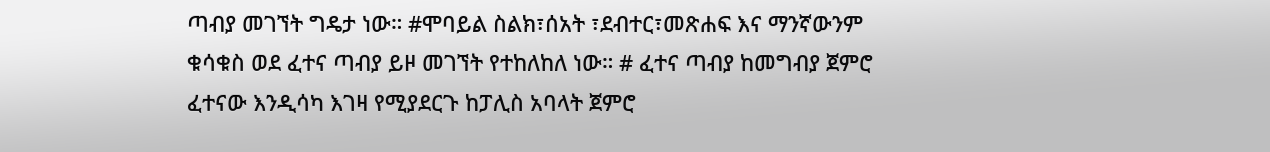ጣብያ መገኘት ግዴታ ነው። #ሞባይል ስልክ፣ሰአት ፣ደብተር፣መጽሐፍ እና ማንኛውንም ቁሳቁስ ወደ ፈተና ጣብያ ይዞ መገኘት የተከለከለ ነው። # ፈተና ጣብያ ከመግብያ ጀምሮ ፈተናው እንዲሳካ እገዛ የሚያደርጉ ከፓሊስ አባላት ጀምሮ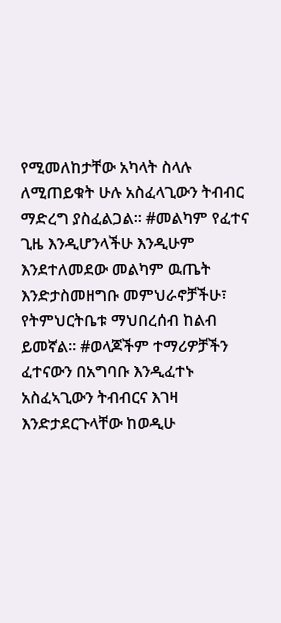የሚመለከታቸው አካላት ስላሉ ለሚጠይቁት ሁሉ አስፈላጊውን ትብብር ማድረግ ያስፈልጋል። #መልካም የፈተና ጊዜ እንዲሆንላችሁ እንዲሁም እንደተለመደው መልካም ዉጤት እንድታስመዘግቡ መምህራኖቻችሁ፣ የትምህርትቤቱ ማህበረሰብ ከልብ ይመኛል። #ወላጆችም ተማሪዎቻችን ፈተናውን በአግባቡ እንዲፈተኑ አስፈኣጊውን ትብብርና እገዛ እንድታደርጉላቸው ከወዲሁ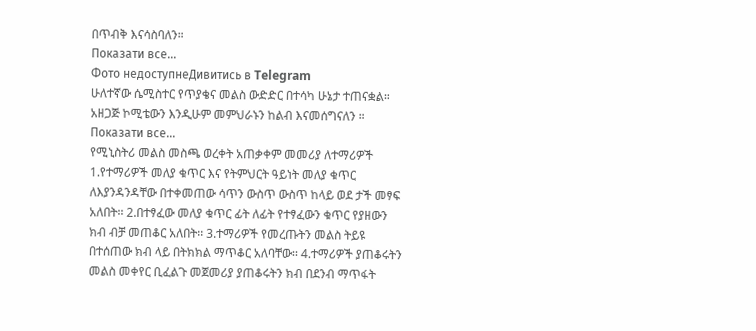በጥብቅ እናሳስባለን።
Показати все...
Фото недоступнеДивитись в Telegram
ሁለተኛው ሴሚስተር የጥያቄና መልስ ውድድር በተሳካ ሁኔታ ተጠናቋል። አዘጋጅ ኮሚቴውን እንዲሁም መምህራኑን ከልብ እናመሰግናለን ።
Показати все...
የሚኒስትሪ መልስ መስጫ ወረቀት አጠቃቀም መመሪያ ለተማሪዎች 1.የተማሪዎች መለያ ቁጥር እና የትምህርት ዓይነት መለያ ቁጥር ለእያንዳንዳቸው በተቀመጠው ሳጥን ውስጥ ውስጥ ከላይ ወደ ታች መፃፍ አለበት፡፡ 2.በተፃፈው መለያ ቁጥር ፊት ለፊት የተፃፈውን ቁጥር የያዘውን ክብ ብቻ መጠቆር አለበት፡፡ 3.ተማሪዎች የመረጡትን መልስ ትይዩ በተሰጠው ክብ ላይ በትክክል ማጥቆር አለባቸው፡፡ 4.ተማሪዎች ያጠቆሩትን መልስ መቀየር ቢፈልጉ መጀመሪያ ያጠቆሩትን ክብ በደንብ ማጥፋት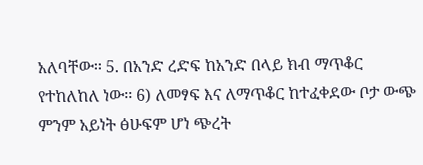አለባቸው፡፡ 5. በአንድ ረድፍ ከአንድ በላይ ክብ ማጥቆር የተከለከለ ነው፡፡ 6) ለመፃፍ እና ለማጥቆር ከተፈቀደው ቦታ ውጭ ምንም አይነት ፅሁፍም ሆነ ጭረት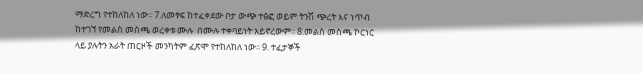ማድረግ የተከለከለ ነው፡፡ 7.ለመፃፍ ከተፈቀደው ቦታ ውጭ ተፅፎ ወይም ትንሽ ጭረት እና ነጥብ ከተገኘ የመልስ መስጫ ወረቀቱ ሙሉ  በሙሉ ተቀባይነት አይኖረውም፡፡ 8.መልስ መስጫ ኮርነር ላይ ያሉትን አራት ጠርዞች መንካትም ፈጽሞ የተከለከለ ነው፡፡ 9. ተፈታኞች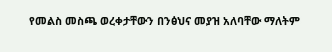የመልስ መስጫ ወረቀታቸውን በንፅህና መያዝ አለባቸው ማለትም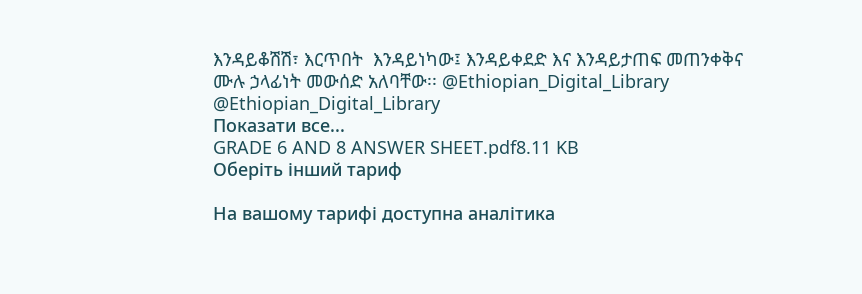እንዳይቆሽሽ፣ እርጥበት  እንዳይነካው፤ እንዳይቀደድ እና እንዳይታጠፍ መጠንቀቅና ሙሉ ኃላፊነት መውሰድ አለባቸው፡፡ @Ethiopian_Digital_Library @Ethiopian_Digital_Library
Показати все...
GRADE 6 AND 8 ANSWER SHEET.pdf8.11 KB
Оберіть інший тариф

На вашому тарифі доступна аналітика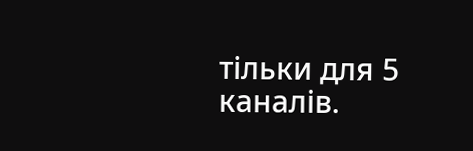тільки для 5 каналів.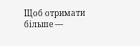Щоб отримати більше —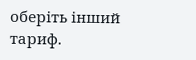оберіть інший тариф.